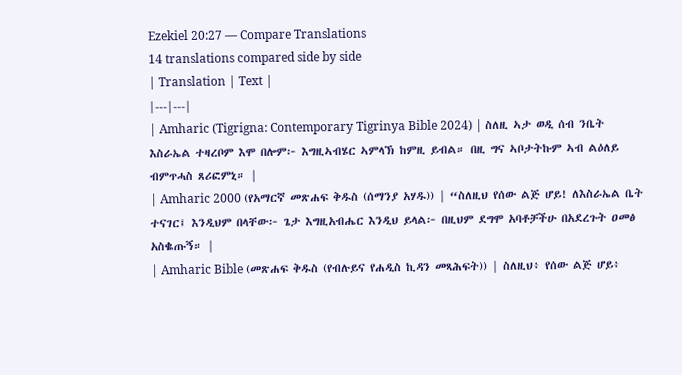Ezekiel 20:27 — Compare Translations
14 translations compared side by side
| Translation | Text |
|---|---|
| Amharic (Tigrigna: Contemporary Tigrinya Bible 2024) | ስለዚ ኣታ ወዲ ሰብ ንቤት እስራኤል ተዛረቦም እሞ በሎም፦ እግዚኣብሄር ኣምላኽ ከምዚ ይብል። በዚ ግና ኣቦታትኩም ኣብ ልዕለይ ብምጥሓስ ጸሪፎምኒ። |
| Amharic 2000 (የአማርኛ መጽሐፍ ቅዱስ (ሰማንያ አሃዱ)) | “ስለዚህ የሰው ልጅ ሆይ! ለእስራኤል ቤት ተናገር፤ እንዲህም በላቸው፦ ጌታ እግዚአብሔር እንዲህ ይላል፦ በዚህም ደግሞ አባቶቻችሁ በአደረጉት ዐመፅ አስቈጡኝ። |
| Amharic Bible (መጽሐፍ ቅዱስ (የብሉይና የሐዲስ ኪዳን መጻሕፍት)) | ስለዚህ፥ የሰው ልጅ ሆይ፥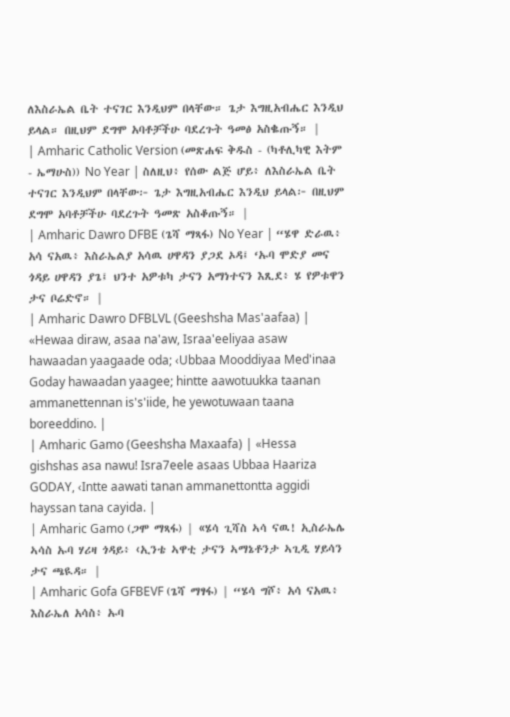ለእስራኤል ቤት ተናገር እንዲህም በላቸው። ጌታ እግዚአብሔር እንዲህ ይላል። በዚህም ደግሞ አባቶቻችሁ ባደረጉት ዓመፅ አስቈጡኝ። |
| Amharic Catholic Version (መጽሐፍ ቅዱስ - (ካቶሊካዊ እትም - ኤማሁስ)) No Year | ስለዚህ፥ የሰው ልጅ ሆይ፥ ለእስራኤል ቤት ተናገር እንዲህም በላቸው፦ ጌታ እግዚአብሔር እንዲህ ይላል፦ በዚህም ደግሞ አባቶቻችሁ ባደረጉት ዓመጽ አስቆጡኝ። |
| Amharic Dawro DFBE (ጌሻ ማጻፋ) No Year | “ሄዋ ድራዉ፥ አሳ ናአዉ፥ እስራኤልያ አሳዉ ሀዋዳን ያጋደ ኦዳ፤ ‘ኡባ ሞድያ መና ጎዳይ ሀዋዳን ያጌ፤ ህንተ አዎቱካ ታናን አማነተናን እጺደ፥ ሄ የዎቱዋን ታና ቦሬድኖ። |
| Amharic Dawro DFBLVL (Geeshsha Mas'aafaa) | «Hewaa diraw, asaa na'aw, Israa'eeliyaa asaw hawaadan yaagaade oda; ‹Ubbaa Mooddiyaa Med'inaa Goday hawaadan yaagee; hintte aawotuukka taanan ammanettennan is's'iide, he yewotuwaan taana boreeddino. |
| Amharic Gamo (Geeshsha Maxaafa) | «Hessa gishshas asa nawu! Isra7eele asaas Ubbaa Haariza GODAY, ‹Intte aawati tanan ammanettontta aggidi hayssan tana cayida. |
| Amharic Gamo (ጋሞ ማጻፋ) | «ሄሳ ጊሻስ ኣሳ ናዉ! ኢስራኤሌ ኣሳስ ኡባ ሃሪዛ ጎዳይ፥ ‹ኢንቴ ኣዋቲ ታናን ኣማኔቶንታ ኣጊዲ ሃይሳን ታና ጫዪዳ። |
| Amharic Gofa GFBEVF (ጌሻ ማፃፋ) | “ሄሳ ግሾ፥ አሳ ናአዉ፥ እስራኤለ አሳስ፥ ኡባ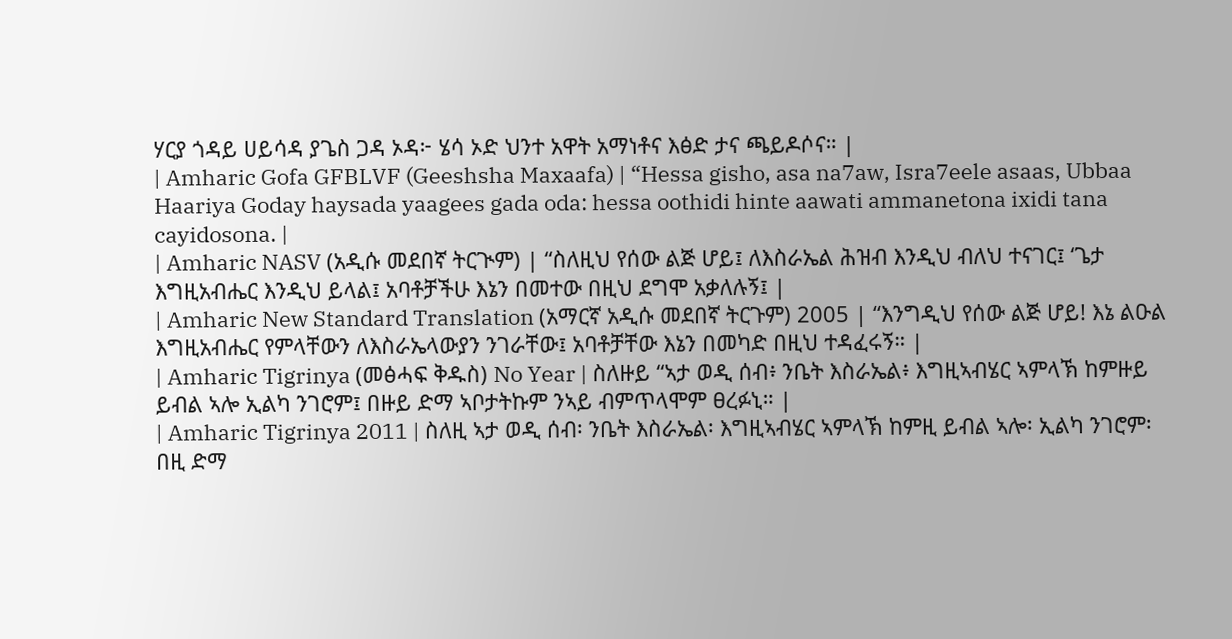ሃርያ ጎዳይ ሀይሳዳ ያጌስ ጋዳ ኦዳ፦ ሄሳ ኦድ ህንተ አዋት አማነቶና እፅድ ታና ጫይዶሶና። |
| Amharic Gofa GFBLVF (Geeshsha Maxaafa) | “Hessa gisho, asa na7aw, Isra7eele asaas, Ubbaa Haariya Goday haysada yaagees gada oda: hessa oothidi hinte aawati ammanetona ixidi tana cayidosona. |
| Amharic NASV (አዲሱ መደበኛ ትርጒም) | “ስለዚህ የሰው ልጅ ሆይ፤ ለእስራኤል ሕዝብ እንዲህ ብለህ ተናገር፤ ‘ጌታ እግዚአብሔር እንዲህ ይላል፤ አባቶቻችሁ እኔን በመተው በዚህ ደግሞ አቃለሉኝ፤ |
| Amharic New Standard Translation (አማርኛ አዲሱ መደበኛ ትርጉም) 2005 | “እንግዲህ የሰው ልጅ ሆይ! እኔ ልዑል እግዚአብሔር የምላቸውን ለእስራኤላውያን ንገራቸው፤ አባቶቻቸው እኔን በመካድ በዚህ ተዳፈሩኝ። |
| Amharic Tigrinya (መፅሓፍ ቅዱስ) No Year | ስለዙይ “ኣታ ወዲ ሰብ፥ ንቤት እስራኤል፥ እግዚኣብሄር ኣምላኽ ከምዙይ ይብል ኣሎ ኢልካ ንገሮም፤ በዙይ ድማ ኣቦታትኩም ንኣይ ብምጥላሞም ፀረፉኒ። |
| Amharic Tigrinya 2011 | ስለዚ ኣታ ወዲ ሰብ፡ ንቤት እስራኤል፡ እግዚኣብሄር ኣምላኽ ከምዚ ይብል ኣሎ፡ ኢልካ ንገሮም፡ በዚ ድማ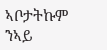ኣቦታትኩም ንኣይ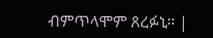ብምጥላሞም ጸረፉኒ። |